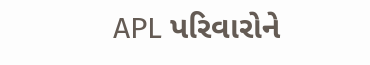APL પરિવારોને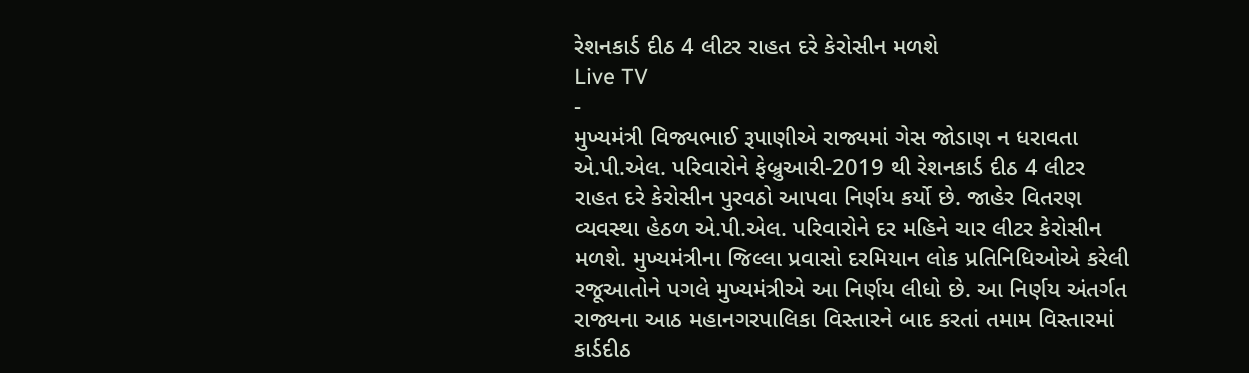રેશનકાર્ડ દીઠ 4 લીટર રાહત દરે કેરોસીન મળશે
Live TV
-
મુખ્યમંત્રી વિજ્યભાઈ રૂપાણીએ રાજ્યમાં ગેસ જોડાણ ન ધરાવતા એ.પી.એલ. પરિવારોને ફેબ્રુઆરી-2019 થી રેશનકાર્ડ દીઠ 4 લીટર રાહત દરે કેરોસીન પુરવઠો આપવા નિર્ણય કર્યો છે. જાહેર વિતરણ વ્યવસ્થા હેઠળ એ.પી.એલ. પરિવારોને દર મહિને ચાર લીટર કેરોસીન મળશે. મુખ્યમંત્રીના જિલ્લા પ્રવાસો દરમિયાન લોક પ્રતિનિધિઓએ કરેલી રજૂઆતોને પગલે મુખ્યમંત્રીએ આ નિર્ણય લીધો છે. આ નિર્ણય અંતર્ગત રાજ્યના આઠ મહાનગરપાલિકા વિસ્તારને બાદ કરતાં તમામ વિસ્તારમાં કાર્ડદીઠ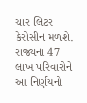ચાર લિટર કેરોસીન મળશે. રાજ્યના 47 લાખ પરિવારોને આ નિર્ણયનો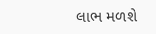લાભ મળશે